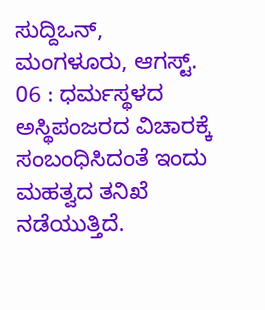ಸುದ್ದಿಒನ್, ಮಂಗಳೂರು, ಆಗಸ್ಟ್. 06 : ಧರ್ಮಸ್ಥಳದ ಅಸ್ಥಿಪಂಜರದ ವಿಚಾರಕ್ಕೆ ಸಂಬಂಧಿಸಿದಂತೆ ಇಂದು ಮಹತ್ವದ ತನಿಖೆ ನಡೆಯುತ್ತಿದೆ.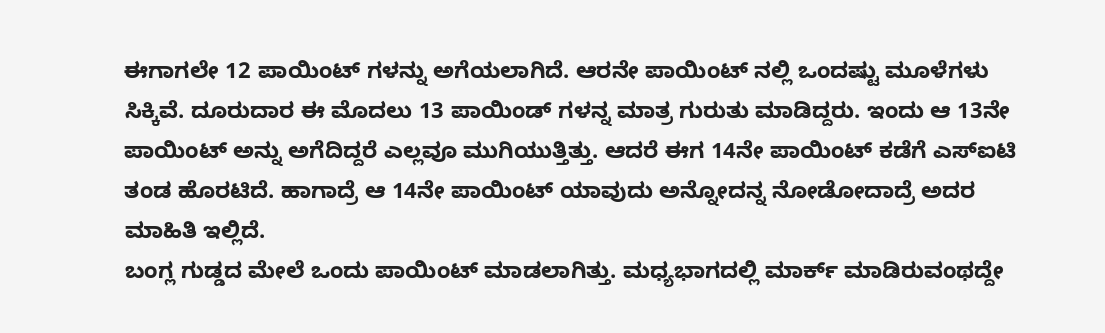ಈಗಾಗಲೇ 12 ಪಾಯಿಂಟ್ ಗಳನ್ನು ಅಗೆಯಲಾಗಿದೆ. ಆರನೇ ಪಾಯಿಂಟ್ ನಲ್ಲಿ ಒಂದಷ್ಟು ಮೂಳೆಗಳು ಸಿಕ್ಕಿವೆ. ದೂರುದಾರ ಈ ಮೊದಲು 13 ಪಾಯಿಂಡ್ ಗಳನ್ನ ಮಾತ್ರ ಗುರುತು ಮಾಡಿದ್ದರು. ಇಂದು ಆ 13ನೇ ಪಾಯಿಂಟ್ ಅನ್ನು ಅಗೆದಿದ್ದರೆ ಎಲ್ಲವೂ ಮುಗಿಯುತ್ತಿತ್ತು. ಆದರೆ ಈಗ 14ನೇ ಪಾಯಿಂಟ್ ಕಡೆಗೆ ಎಸ್ಐಟಿ ತಂಡ ಹೊರಟಿದೆ. ಹಾಗಾದ್ರೆ ಆ 14ನೇ ಪಾಯಿಂಟ್ ಯಾವುದು ಅನ್ನೋದನ್ನ ನೋಡೋದಾದ್ರೆ ಅದರ ಮಾಹಿತಿ ಇಲ್ಲಿದೆ.
ಬಂಗ್ಲ ಗುಡ್ಡದ ಮೇಲೆ ಒಂದು ಪಾಯಿಂಟ್ ಮಾಡಲಾಗಿತ್ತು. ಮಧ್ಯಭಾಗದಲ್ಲಿ ಮಾರ್ಕ್ ಮಾಡಿರುವಂಥದ್ದೇ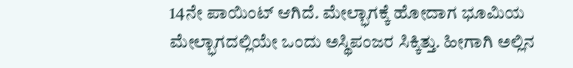14ನೇ ಪಾಯಿಂಟ್ ಆಗಿದೆ. ಮೇಲ್ಭಾಗಕ್ಕೆ ಹೋದಾಗ ಭೂಮಿಯ ಮೇಲ್ಭಾಗದಲ್ಲಿಯೇ ಒಂದು ಅಸ್ಥಿಪಂಜರ ಸಿಕ್ಕಿತ್ತು. ಹೀಗಾಗಿ ಅಲ್ಲಿನ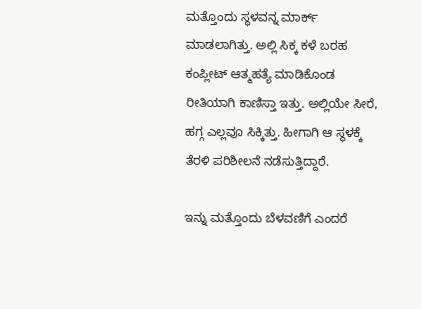ಮತ್ತೊಂದು ಸ್ಥಳವನ್ನ ಮಾರ್ಕ್ ಮಾಡಲಾಗಿತ್ತು. ಅಲ್ಲಿ ಸಿಕ್ಕ ಕಳೆ ಬರಹ ಕಂಪ್ಲೀಟ್ ಆತ್ಮಹತ್ಯೆ ಮಾಡಿಕೊಂಡ ರೀತಿಯಾಗಿ ಕಾಣಿಸ್ತಾ ಇತ್ತು. ಅಲ್ಲಿಯೇ ಸೀರೆ, ಹಗ್ಗ ಎಲ್ಲವೂ ಸಿಕ್ಕಿತ್ತು. ಹೀಗಾಗಿ ಆ ಸ್ಥಳಕ್ಕೆ ತೆರಳಿ ಪರಿಶೀಲನೆ ನಡೆಸುತ್ತಿದ್ದಾರೆ.

ಇನ್ನು ಮತ್ತೊಂದು ಬೆಳವಣಿಗೆ ಎಂದರೆ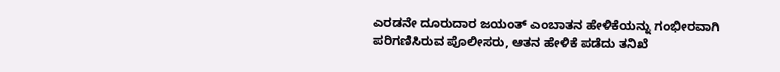ಎರಡನೇ ದೂರುದಾರ ಜಯಂತ್ ಎಂಬಾತನ ಹೇಳಿಕೆಯನ್ನು ಗಂಭೀರವಾಗಿ ಪರಿಗಣಿಸಿರುವ ಪೊಲೀಸರು, ಆತನ ಹೇಳಿಕೆ ಪಡೆದು ತನಿಖೆ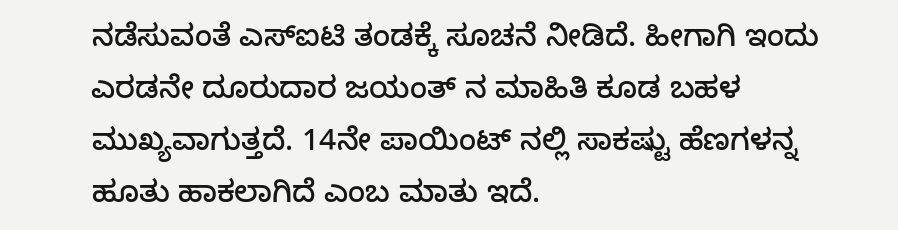ನಡೆಸುವಂತೆ ಎಸ್ಐಟಿ ತಂಡಕ್ಕೆ ಸೂಚನೆ ನೀಡಿದೆ. ಹೀಗಾಗಿ ಇಂದು ಎರಡನೇ ದೂರುದಾರ ಜಯಂತ್ ನ ಮಾಹಿತಿ ಕೂಡ ಬಹಳ ಮುಖ್ಯವಾಗುತ್ತದೆ. 14ನೇ ಪಾಯಿಂಟ್ ನಲ್ಲಿ ಸಾಕಷ್ಟು ಹೆಣಗಳನ್ನ ಹೂತು ಹಾಕಲಾಗಿದೆ ಎಂಬ ಮಾತು ಇದೆ.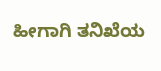ಹೀಗಾಗಿ ತನಿಖೆಯ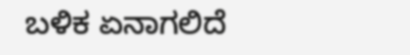ಬಳಿಕ ಏನಾಗಲಿದೆ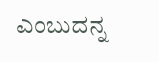ಎಂಬುದನ್ನ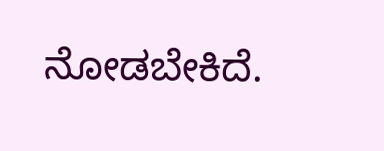ನೋಡಬೇಕಿದೆ.